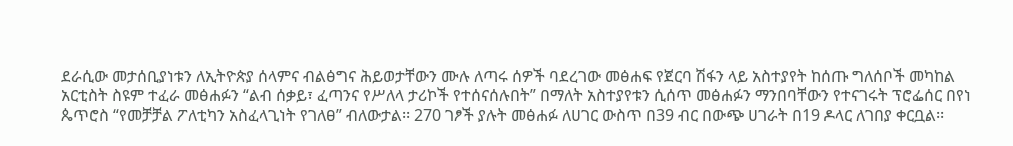ደራሲው መታሰቢያነቱን ለኢትዮጵያ ሰላምና ብልፅግና ሕይወታቸውን ሙሉ ለጣሩ ሰዎች ባደረገው መፅሐፍ የጀርባ ሽፋን ላይ አስተያየት ከሰጡ ግለሰቦች መካከል አርቲስት ስዩም ተፈራ መፅሐፉን “ልብ ሰቃይ፣ ፈጣንና የሥለላ ታሪኮች የተሰናሰሉበት” በማለት አስተያየቱን ሲሰጥ መፅሐፉን ማንበባቸውን የተናገሩት ፕሮፌሰር በየነ ጴጥሮስ “የመቻቻል ፖለቲካን አስፈላጊነት የገለፀ” ብለውታል፡፡ 270 ገፆች ያሉት መፅሐፉ ለሀገር ውስጥ በ39 ብር በውጭ ሀገራት በ19 ዶላር ለገበያ ቀርቧል፡፡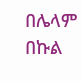በሌላም በኩል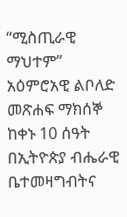“ሚስጢራዊ ማህተም” አዕምሮአዊ ልቦለድ መጽሐፍ ማክሰኞ ከቀኑ 10 ሰዓት በኢትዮጵያ ብሔራዊ ቤተመዛግብትና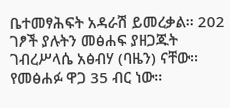ቤተመፃሕፍት አዳራሽ ይመረቃል፡፡ 202 ገፆች ያሉትን መፅሐፍ ያዘጋጁት ገብረሥላሴ አፅብሃ (ባዜን) ናቸው፡፡ የመፅሐፉ ዋጋ 35 ብር ነው፡፡